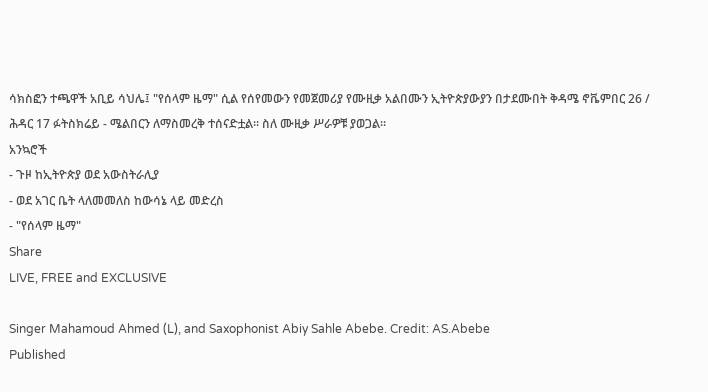ሳክስፎን ተጫዋች አቢይ ሳህሌ፤ "የሰላም ዜማ" ሲል የሰየመውን የመጀመሪያ የሙዚቃ አልበሙን ኢትዮጵያውያን በታደሙበት ቅዳሜ ኖቬምበር 26 / ሕዳር 17 ፉትስክሬይ - ሜልበርን ለማስመረቅ ተሰናድቷል። ስለ ሙዚቃ ሥራዎቹ ያወጋል።
አንኳሮች
- ጉዞ ከኢትዮጵያ ወደ አውስትራሊያ
- ወደ አገር ቤት ላለመመለስ ከውሳኔ ላይ መድረስ
- "የሰላም ዜማ"
Share
LIVE, FREE and EXCLUSIVE

Singer Mahamoud Ahmed (L), and Saxophonist Abiy Sahle Abebe. Credit: AS.Abebe
Published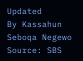Updated
By Kassahun Seboqa Negewo
Source: SBS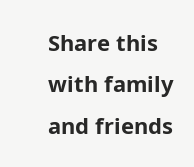Share this with family and friends